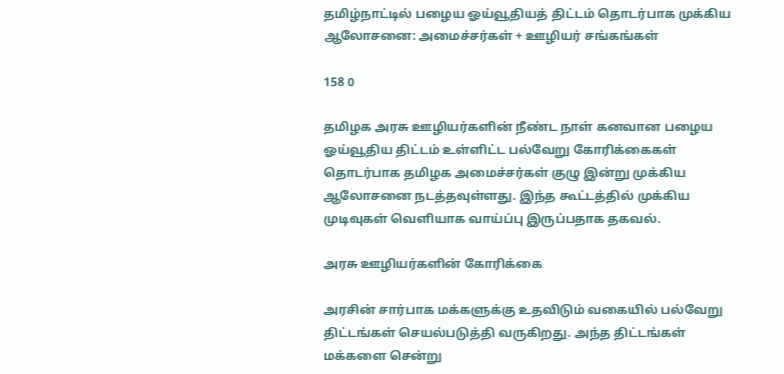தமிழ்நாட்டில் பழைய ஓய்வூதியத் திட்டம் தொடர்பாக முக்கிய ஆலோசனை: அமைச்சர்கள் + ஊழியர் சங்கங்கள்

158 0

தமிழக அரசு ஊழியர்களின் நீண்ட நாள் கனவான பழைய ஓய்வூதிய திட்டம் உள்ளிட்ட பல்வேறு கோரிக்கைகள் தொடர்பாக தமிழக அமைச்சர்கள் குழு இன்று முக்கிய ஆலோசனை நடத்தவுள்ளது. இந்த கூட்டத்தில் முக்கிய முடிவுகள் வெளியாக வாய்ப்பு இருப்பதாக தகவல்.

அரசு ஊழியர்களின் கோரிக்கை

அரசின் சார்பாக மக்களுக்கு உதவிடும் வகையில் பல்வேறு திட்டங்கள் செயல்படுத்தி வருகிறது. அந்த திட்டங்கள் மக்களை சென்று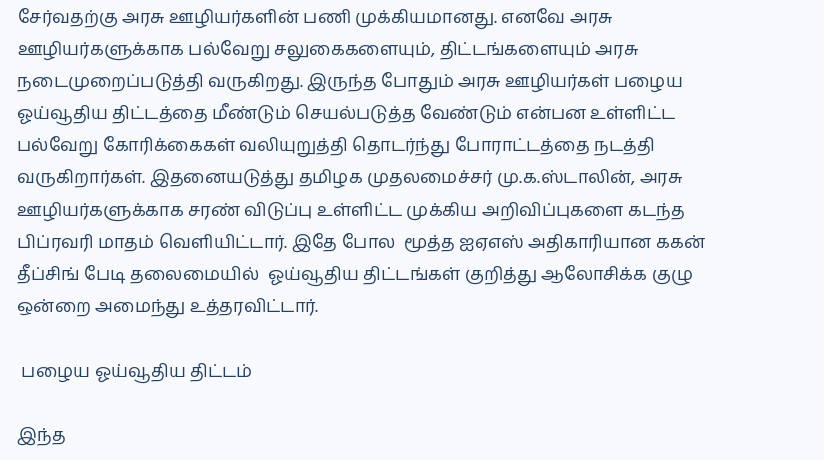சேர்வதற்கு அரசு ஊழியர்களின் பணி முக்கியமானது. எனவே அரசு ஊழியர்களுக்காக பல்வேறு சலுகைகளையும், திட்டங்களையும் அரசு நடைமுறைப்படுத்தி வருகிறது. இருந்த போதும் அரசு ஊழியர்கள் பழைய ஓய்வூதிய திட்டத்தை மீண்டும் செயல்படுத்த வேண்டும் என்பன உள்ளிட்ட பல்வேறு கோரிக்கைகள் வலியுறுத்தி தொடர்ந்து போராட்டத்தை நடத்தி வருகிறார்கள். இதனையடுத்து தமிழக முதலமைச்சர் மு.க.ஸ்டாலின், அரசு ஊழியர்களுக்காக சரண் விடுப்பு உள்ளிட்ட முக்கிய அறிவிப்புகளை கடந்த பிப்ரவரி மாதம் வெளியிட்டார். இதே போல  மூத்த ஐஏஎஸ் அதிகாரியான ககன் தீப்சிங் பேடி தலைமையில்  ஓய்வூதிய திட்டங்கள் குறித்து ஆலோசிக்க குழு ஒன்றை அமைந்து உத்தரவிட்டார்.

 பழைய ஓய்வூதிய திட்டம்

இந்த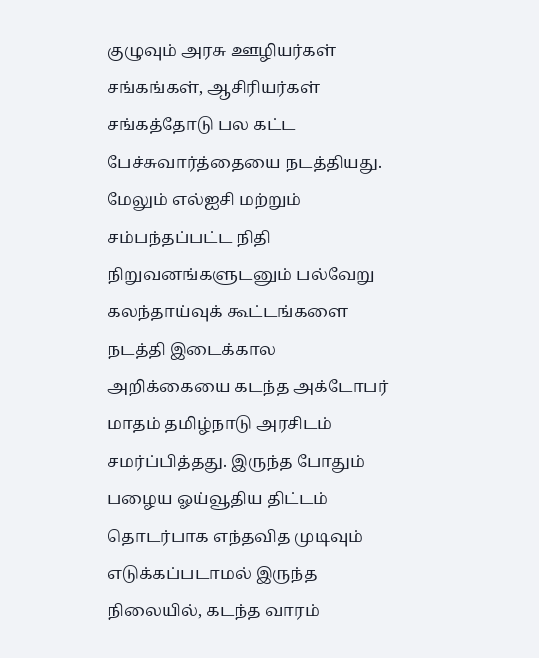குழுவும் அரசு ஊழியர்கள் சங்கங்கள், ஆசிரியர்கள் சங்கத்தோடு பல கட்ட பேச்சுவார்த்தையை நடத்தியது. மேலும் எல்ஐசி மற்றும் சம்பந்தப்பட்ட நிதி நிறுவனங்களுடனும் பல்வேறு கலந்தாய்வுக் கூட்டங்களை நடத்தி இடைக்கால அறிக்கையை கடந்த அக்டோபர் மாதம் தமிழ்நாடு அரசிடம் சமர்ப்பித்தது. இருந்த போதும் பழைய ஓய்வூதிய திட்டம் தொடர்பாக எந்தவித முடிவும் எடுக்கப்படாமல் இருந்த நிலையில், கடந்த வாரம்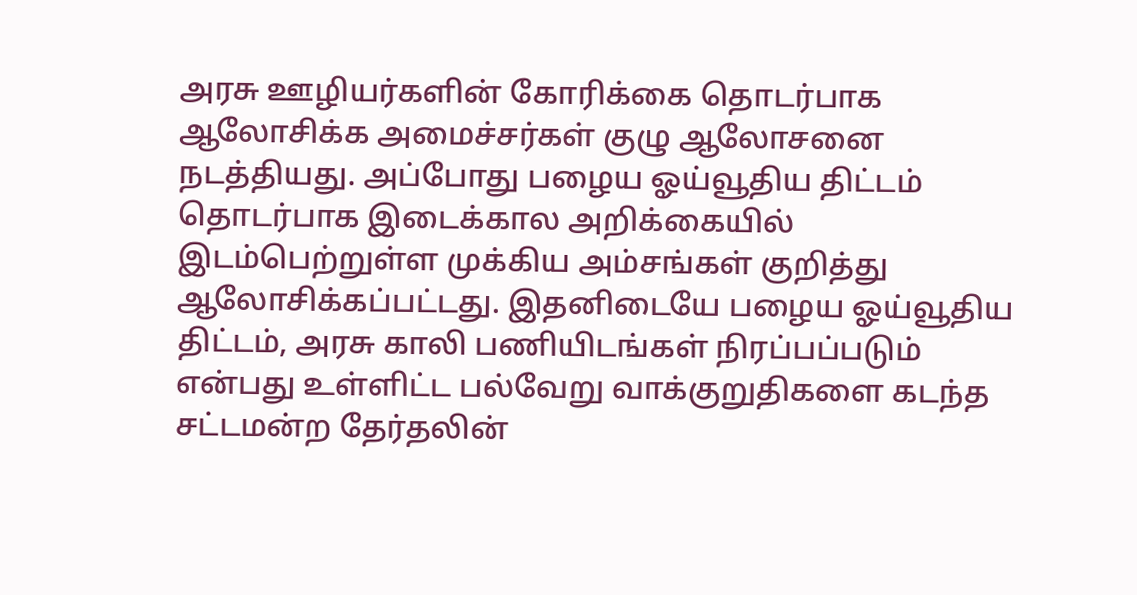அரசு ஊழியர்களின் கோரிக்கை தொடர்பாக ஆலோசிக்க அமைச்சர்கள் குழு ஆலோசனை நடத்தியது. அப்போது பழைய ஓய்வூதிய திட்டம் தொடர்பாக இடைக்கால அறிக்கையில் இடம்பெற்றுள்ள முக்கிய அம்சங்கள் குறித்து ஆலோசிக்கப்பட்டது. இதனிடையே பழைய ஓய்வூதிய திட்டம், அரசு காலி பணியிடங்கள் நிரப்பப்படும் என்பது உள்ளிட்ட பல்வேறு வாக்குறுதிகளை கடந்த சட்டமன்ற தேர்தலின்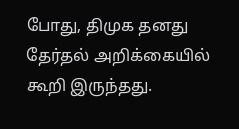போது, திமுக தனது தேர்தல் அறிக்கையில் கூறி இருந்தது.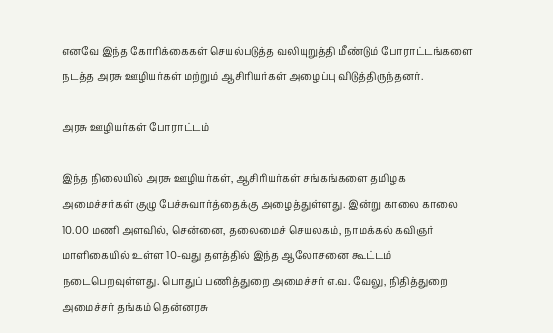எனவே இந்த கோரிக்கைகள் செயல்படுத்த வலியுறுத்தி மீண்டும் போராட்டங்களை நடத்த அரசு ஊழியர்கள் மற்றும் ஆசிரியர்கள் அழைப்பு விடுத்திருந்தனர்.

அரசு ஊழியர்கள் போராட்டம்

இந்த நிலையில் அரசு ஊழியர்கள், ஆசிரியர்கள் சங்கங்களை தமிழக அமைச்சர்கள் குழு பேச்சுவார்த்தைக்கு அழைத்துள்ளது. இன்று காலை காலை 10.00 மணி அளவில், சென்னை, தலைமைச் செயலகம், நாமக்கல் கவிஞர் மாளிகையில் உள்ள 10-வது தளத்தில் இந்த ஆலோசனை கூட்டம் நடைபெறவுள்ளது. பொதுப் பணித்துறை அமைச்சர் எ.வ. வேலு, நிதித்துறை அமைச்சர் தங்கம் தென்னரசு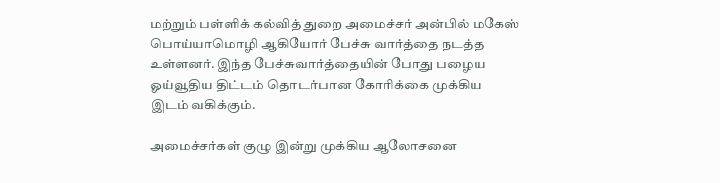மற்றும் பள்ளிக் கல்வித் துறை அமைச்சர் அன்பில் மகேஸ் பொய்யாமொழி ஆகியோர் பேச்சு வார்த்தை நடத்த உள்ளனர். இந்த பேச்சுவார்த்தையின் போது பழைய ஓய்வூதிய திட்டம் தொடர்பான கோரிக்கை முக்கிய இடம் வகிக்கும்.

அமைச்சர்கள் குழு இன்று முக்கிய ஆலோசனை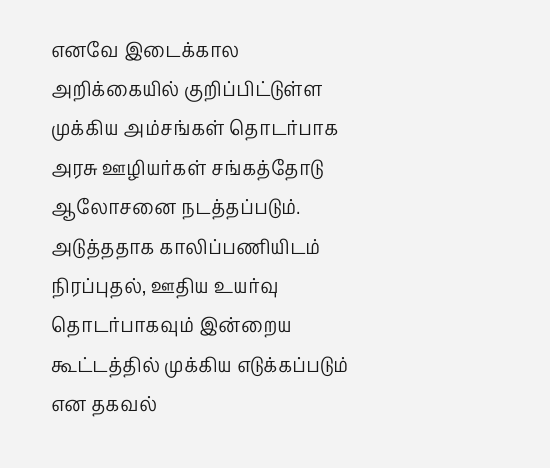எனவே இடைக்கால அறிக்கையில் குறிப்பிட்டுள்ள முக்கிய அம்சங்கள் தொடர்பாக அரசு ஊழியர்கள் சங்கத்தோடு ஆலோசனை நடத்தப்படும். அடுத்ததாக காலிப்பணியிடம் நிரப்புதல், ஊதிய உயர்வு தொடர்பாகவும் இன்றைய கூட்டத்தில் முக்கிய எடுக்கப்படும் என தகவல்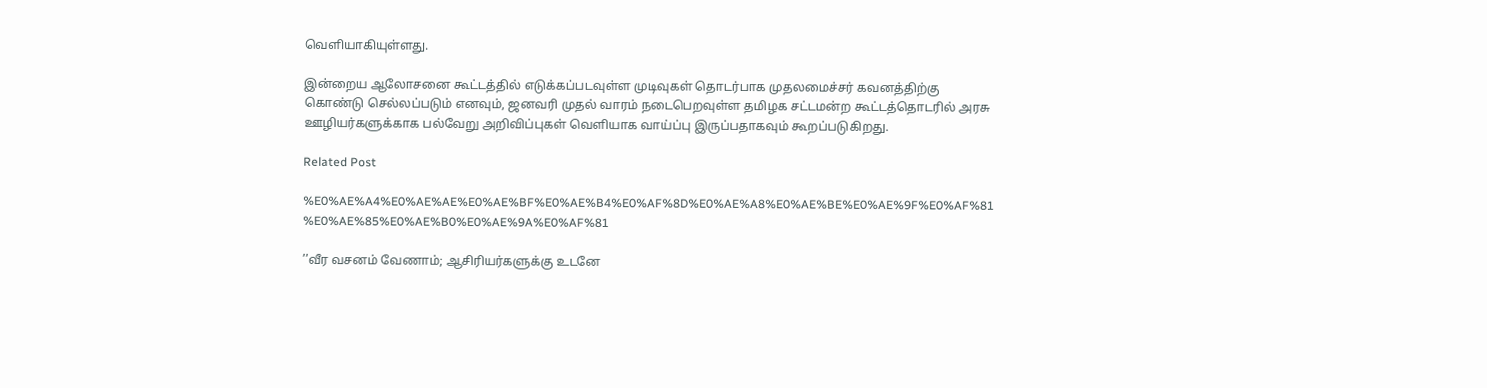வெளியாகியுள்ளது.

இன்றைய ஆலோசனை கூட்டத்தில் எடுக்கப்படவுள்ள முடிவுகள் தொடர்பாக முதலமைச்சர் கவனத்திற்கு கொண்டு செல்லப்படும் எனவும், ஜனவரி முதல் வாரம் நடைபெறவுள்ள தமிழக சட்டமன்ற கூட்டத்தொடரில் அரசு ஊழியர்களுக்காக பல்வேறு அறிவிப்புகள் வெளியாக வாய்ப்பு இருப்பதாகவும் கூறப்படுகிறது.

Related Post

%E0%AE%A4%E0%AE%AE%E0%AE%BF%E0%AE%B4%E0%AF%8D%E0%AE%A8%E0%AE%BE%E0%AE%9F%E0%AF%81 %E0%AE%85%E0%AE%B0%E0%AE%9A%E0%AF%81

’’வீர வசனம் வேணாம்; ஆசிரியர்களுக்கு உடனே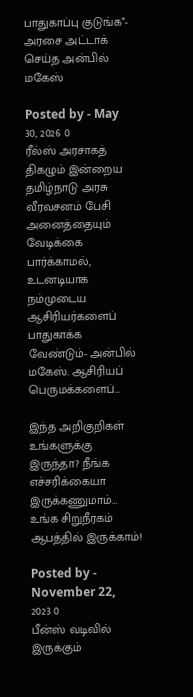பாதுகாப்பு குடுங்க’’- அரசை அட்டாக் செய்த அன்பில் மகேஸ்

Posted by - May 30, 2026 0
ரீல்ஸ் அரசாகத் திகழும் இன்றைய தமிழ்நாடு அரசு வீரவசனம் பேசி அனைத்தையும் வேடிக்கை பார்க்காமல், உடனடியாக நம்முடைய ஆசிரியர்களைப் பாதுகாக்க வேண்டும்- அன்பில் மகேஸ். ஆசிரியப் பெருமக்களைப்…

இந்த அறிகுறிகள் உங்களுக்கு இருந்தா? நீங்க எச்சரிக்கையா இருக்கணுமாம்… உங்க சிறுநீரகம் ஆபத்தில் இருக்காம்!

Posted by - November 22, 2023 0
பீன்ஸ் வடிவில் இருக்கும்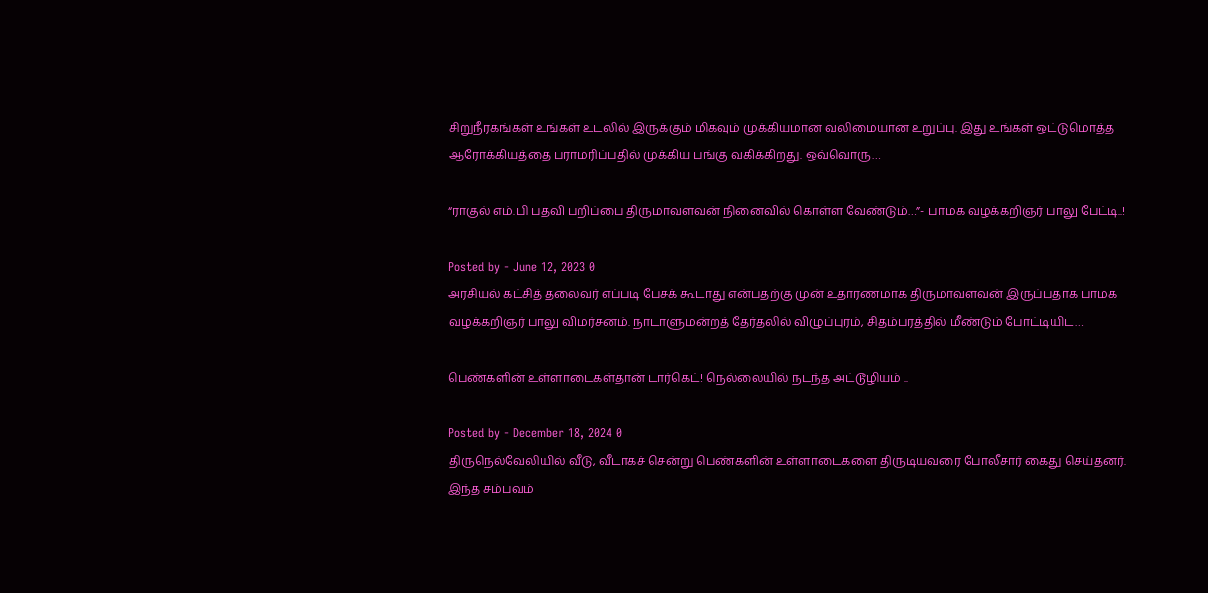சிறுநீரகங்கள் உங்கள் உடலில் இருக்கும் மிகவும் முக்கியமான வலிமையான உறுப்பு. இது உங்கள் ஒட்டுமொத்த ஆரோக்கியத்தை பராமரிப்பதில் முக்கிய பங்கு வகிக்கிறது. ஒவ்வொரு…

“ராகுல் எம்.பி பதவி பறிப்பை திருமாவளவன் நினைவில் கொள்ள வேண்டும்…”- பாமக வழக்கறிஞர் பாலு பேட்டி..!

Posted by - June 12, 2023 0
அரசியல் கட்சித் தலைவர் எப்படி பேசக் கூடாது என்பதற்கு முன் உதாரணமாக திருமாவளவன் இருப்பதாக பாமக வழக்கறிஞர் பாலு விமர்சனம். நாடாளுமன்றத் தேர்தலில் விழுப்புரம், சிதம்பரத்தில் மீண்டும் போட்டியிட…

பெண்களின் உள்ளாடைகள்தான் டார்கெட்! நெல்லையில் நடந்த அட்டூழியம் ..

Posted by - December 18, 2024 0
திருநெல்வேலியில் வீடு, வீடாகச் சென்று பெண்களின் உள்ளாடைகளை திருடியவரை போலீசார் கைது செய்தனர். இந்த சம்பவம்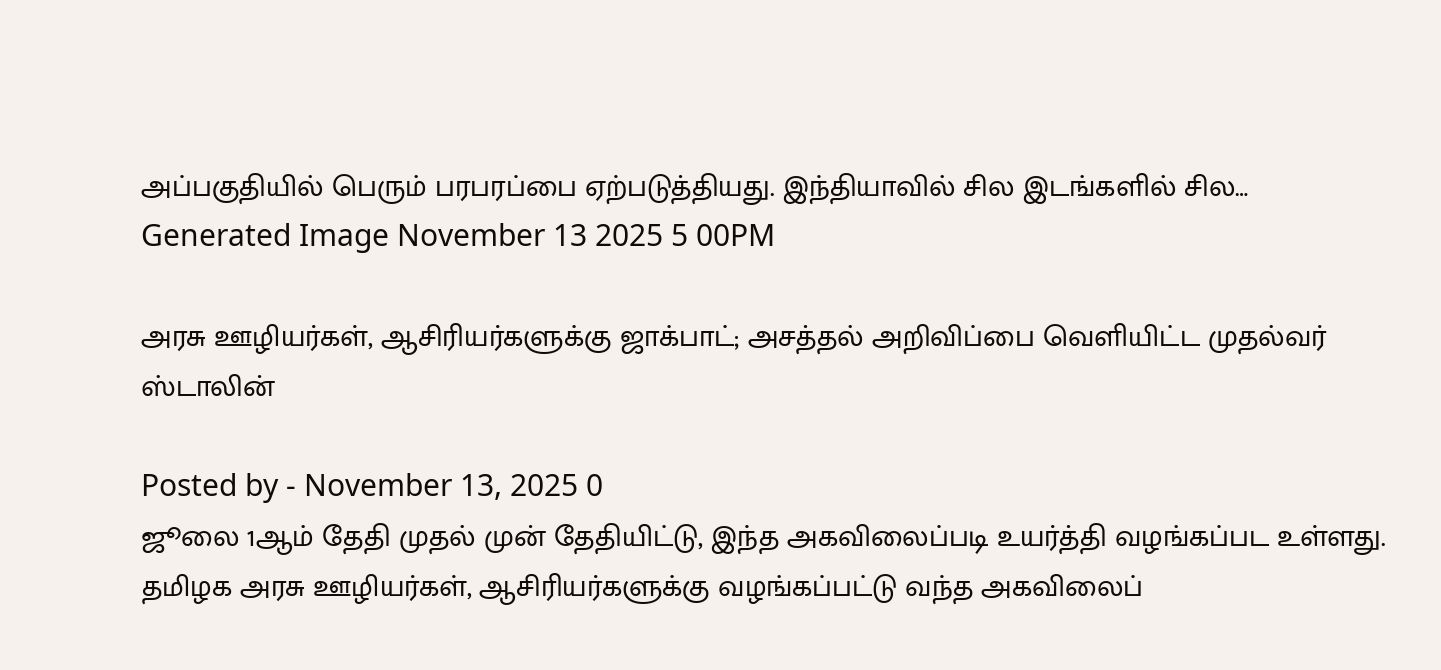அப்பகுதியில் பெரும் பரபரப்பை ஏற்படுத்தியது. இந்தியாவில் சில இடங்களில் சில…
Generated Image November 13 2025 5 00PM

அரசு ஊழியர்கள், ஆசிரியர்களுக்கு ஜாக்பாட்; அசத்தல் அறிவிப்பை வெளியிட்ட முதல்வர் ஸ்டாலின்

Posted by - November 13, 2025 0
ஜூலை 1ஆம் தேதி முதல் முன் தேதியிட்டு, இந்த அகவிலைப்படி உயர்த்தி வழங்கப்பட உள்ளது. தமிழக அரசு ஊழியர்கள், ஆசிரியர்களுக்கு வழங்கப்பட்டு வந்த அகவிலைப்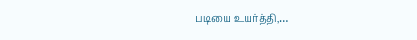படியை உயர்த்தி,…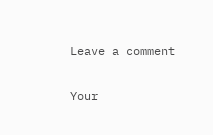Leave a comment

Your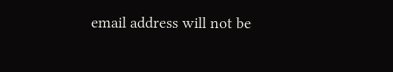email address will not be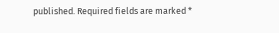published. Required fields are marked *